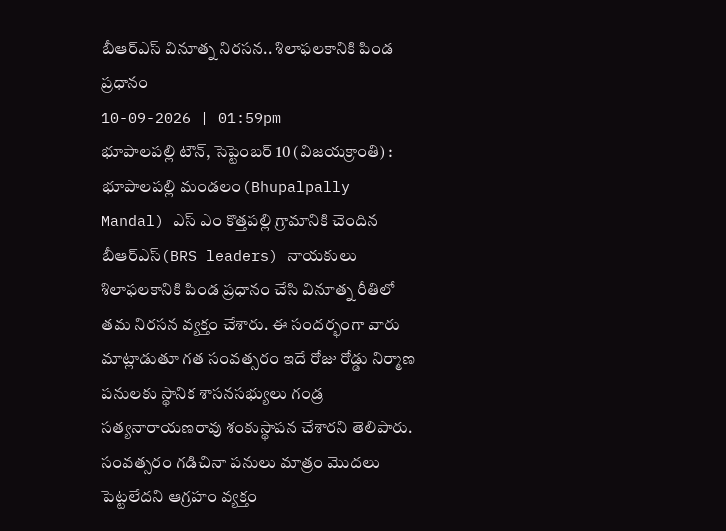బీఆర్ఎస్ వినూత్న నిరసన.. శిలాఫలకానికి పిండ ప్రధానం
10-09-2026 | 01:59pm
భూపాలపల్లి టౌన్, సెప్టెంబర్ 10 (విజయక్రాంతి) : భూపాలపల్లి మండలం(Bhupalpally Mandal) ఎస్ ఎం కొత్తపల్లి గ్రామానికి చెందిన బీఆర్ఎస్(BRS leaders) నాయకులు శిలాఫలకానికి పిండ ప్రధానం చేసి వినూత్న రీతిలో తమ నిరసన వ్యక్తం చేశారు. ఈ సందర్భంగా వారు మాట్లాడుతూ గత సంవత్సరం ఇదే రోజు రోడ్డు నిర్మాణ పనులకు స్థానిక శాసనసభ్యులు గండ్ర సత్యనారాయణరావు శంకుస్థాపన చేశారని తెలిపారు. సంవత్సరం గడిచినా పనులు మాత్రం మొదలు పెట్టలేదని ఆగ్రహం వ్యక్తం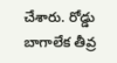చేశారు. రోడ్డు బాగాలేక తీవ్ర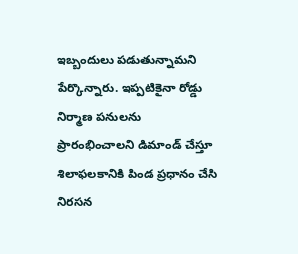ఇబ్బందులు పడుతున్నామని పేర్కొన్నారు. ఇప్పటికైనా రోడ్డు నిర్మాణ పనులను ప్రారంభించాలని డిమాండ్ చేస్తూ శిలాఫలకానికి పిండ ప్రధానం చేసి నిరసన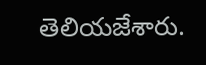తెలియజేశారు.